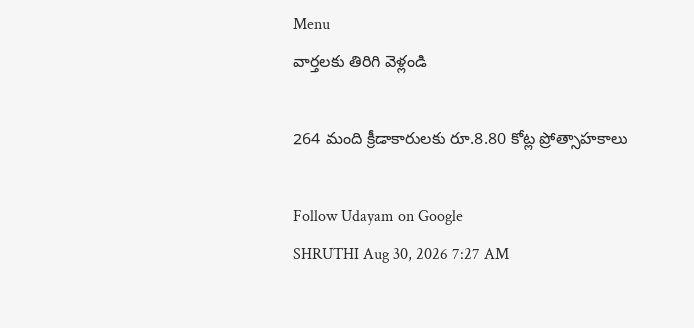Menu
వార్తలకు తిరిగి వెళ్లండి

264 మంది క్రీడాకారులకు రూ.8.80 కోట్ల ప్రోత్సాహకాలు

Follow Udayam on Google
SHRUTHI Aug 30, 2026 7:27 AM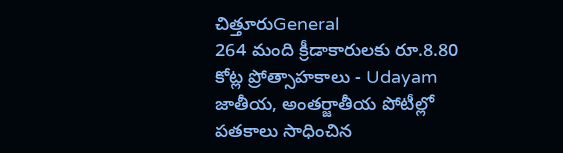చిత్తూరుGeneral
264 మంది క్రీడాకారులకు రూ.8.80 కోట్ల ప్రోత్సాహకాలు - Udayam
జాతీయ, అంతర్జాతీయ పోటీల్లో పతకాలు సాధించిన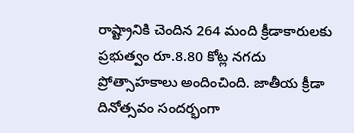రాష్ట్రానికి చెందిన 264 మంది క్రీడాకారులకు ప్రభుత్వం రూ.8.80 కోట్ల నగదు ప్రోత్సాహకాలు అందించింది. జాతీయ క్రీడా దినోత్సవం సందర్భంగా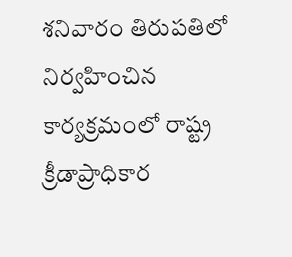శనివారం తిరుపతిలో నిర్వహించిన కార్యక్రమంలో రాష్ట్ర క్రీడాప్రాధికార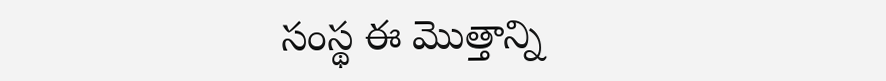సంస్థ ఈ మొత్తాన్ని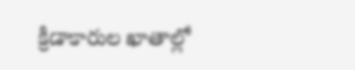క్రీడాకారుల ఖాతాల్లో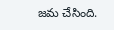జమ చేసింది.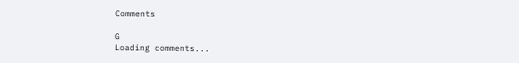Comments

G
Loading comments...